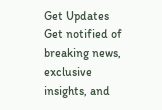Get Updates
Get notified of breaking news, exclusive insights, and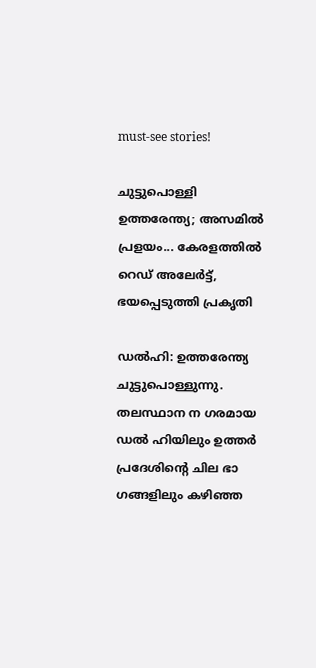must-see stories!

ചുട്ടുപൊള്ളി ഉത്തരേന്ത്യ; അസമില്‍ പ്രളയം... കേരളത്തില്‍ റെഡ് അലേര്‍ട്ട്, ഭയപ്പെടുത്തി പ്രകൃതി

ഡൽഹി: ഉത്തരേന്ത്യ ചുട്ടുപൊള്ളുന്നു. തലസ്ഥാന ന ഗരമായ ഡൽ ഹിയിലും ഉത്തർ പ്രദേശിന്റെ ചില ഭാ ഗങ്ങളിലും കഴിഞ്ഞ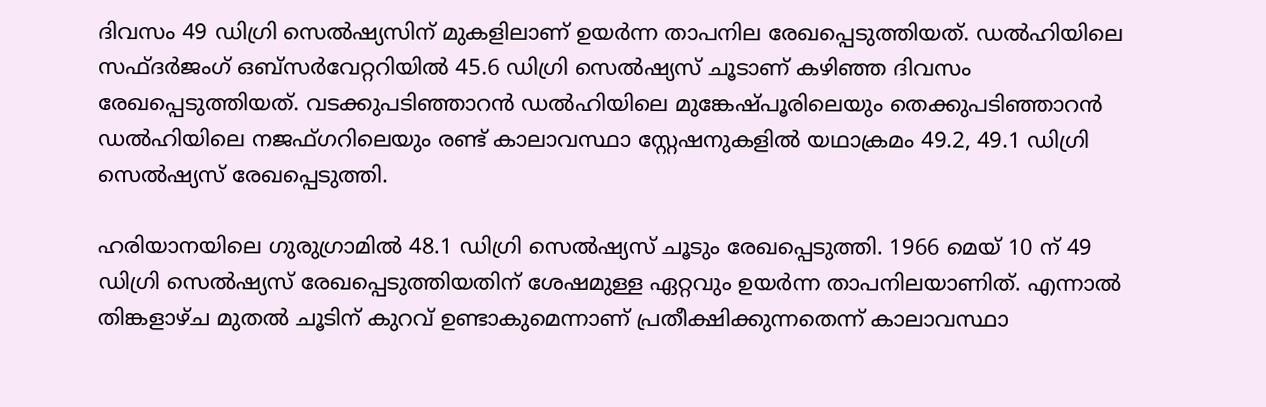ദിവസം 49 ഡിഗ്രി സെൽഷ്യസിന് മുകളിലാണ് ഉയർന്ന താപനില രേഖപ്പെടുത്തിയത്. ഡൽഹിയിലെ സഫ്ദർജംഗ് ഒബ്സർവേറ്ററിയിൽ 45.6 ഡിഗ്രി സെൽഷ്യസ് ചൂടാണ് കഴിഞ്ഞ ദിവസം രേഖപ്പെടുത്തിയത്. വടക്കുപടിഞ്ഞാറൻ ഡൽഹിയിലെ മുങ്കേഷ്പൂരിലെയും തെക്കുപടിഞ്ഞാറൻ ഡൽഹിയിലെ നജഫ്ഗറിലെയും രണ്ട് കാലാവസ്ഥാ സ്റ്റേഷനുകളിൽ യഥാക്രമം 49.2, 49.1 ഡിഗ്രി സെൽഷ്യസ് രേഖപ്പെടുത്തി.

ഹരിയാനയിലെ ഗുരുഗ്രാമിൽ 48.1 ഡിഗ്രി സെൽഷ്യസ് ചൂടും രേഖപ്പെടുത്തി. 1966 മെയ് 10 ന് 49 ഡിഗ്രി സെൽഷ്യസ് രേഖപ്പെടുത്തിയതിന് ശേഷമുള്ള ഏറ്റവും ഉയർന്ന താപനിലയാണിത്. എന്നാൽ തിങ്കളാഴ്ച മുതൽ ചൂടിന് കുറവ് ഉണ്ടാകുമെന്നാണ് പ്രതീക്ഷിക്കുന്നതെന്ന് കാലാവസ്ഥാ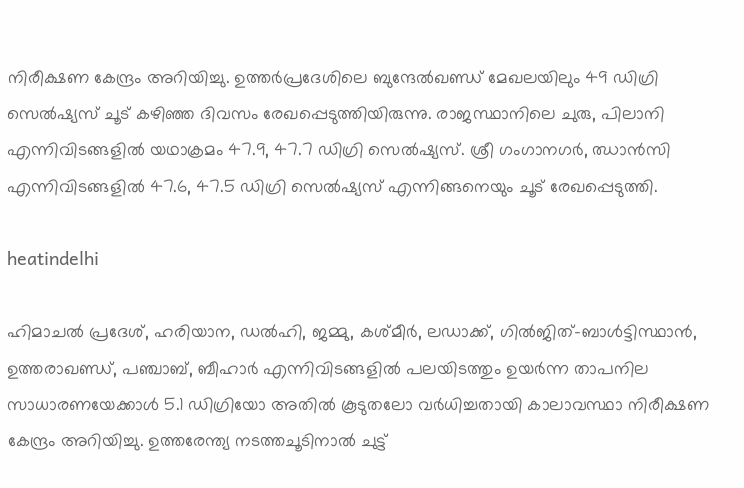നിരീക്ഷണ കേന്ദ്രം അറിയിച്ചു. ഉത്തർപ്രദേശിലെ ബുന്ദേൽഖണ്ഡ് മേഖലയിലും 49 ഡിഗ്രി സെൽഷ്യസ് ചൂട് കഴിഞ്ഞ ദിവസം രേഖപ്പെടുത്തിയിരുന്നു. രാജസ്ഥാനിലെ ചുരു, പിലാനി എന്നിവിടങ്ങളിൽ യഥാക്രമം 47.9, 47.7 ഡിഗ്രി സെൽഷ്യസ്. ശ്രീ ഗംഗാനഗർ, ഝാൻസി എന്നിവിടങ്ങളിൽ 47.6, 47.5 ഡിഗ്രി സെൽഷ്യസ് എന്നിങ്ങനെയും ചൂട് രേഖപ്പെടുത്തി.

heatindelhi

ഹിമാചൽ പ്രദേശ്, ഹരിയാന, ഡൽഹി, ജമ്മു, കശ്മീർ, ലഡാക്ക്, ഗിൽജിത്-ബാൾട്ടിസ്ഥാൻ, ഉത്തരാഖണ്ഡ്, പഞ്ചാബ്, ബീഹാർ എന്നിവിടങ്ങളിൽ പലയിടത്തും ഉയർന്ന താപനില സാധാരണയേക്കാൾ 5.1 ഡിഗ്രിയോ അതിൽ കൂടുതലോ വർധിച്ചതായി കാലാവസ്ഥാ നിരീക്ഷണ കേന്ദ്രം അറിയിച്ചു. ഉത്തരേന്ത്യ നടത്തചൂടിനാൽ ചുട്ട്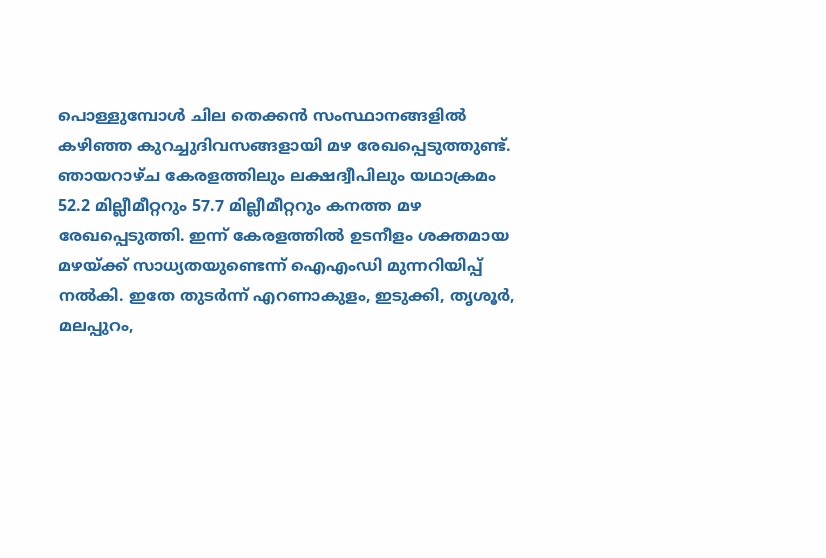പൊള്ളുമ്പോൾ ചില തെക്കൻ സംസ്ഥാനങ്ങളിൽ കഴിഞ്ഞ കുറച്ചുദിവസങ്ങളായി മഴ രേഖപ്പെടുത്തുണ്ട്. ഞായറാഴ്ച കേരളത്തിലും ലക്ഷദ്വീപിലും യഥാക്രമം 52.2 മില്ലീമീറ്ററും 57.7 മില്ലീമീറ്ററും കനത്ത മഴ രേഖപ്പെടുത്തി. ഇന്ന് കേരളത്തിൽ ഉടനീളം ശക്തമായ മഴയ്ക്ക് സാധ്യതയുണ്ടെന്ന് ഐഎംഡി മുന്നറിയിപ്പ് നൽകി. ഇതേ തുടർന്ന് എറണാകുളം, ഇടുക്കി, തൃശൂർ, മലപ്പുറം,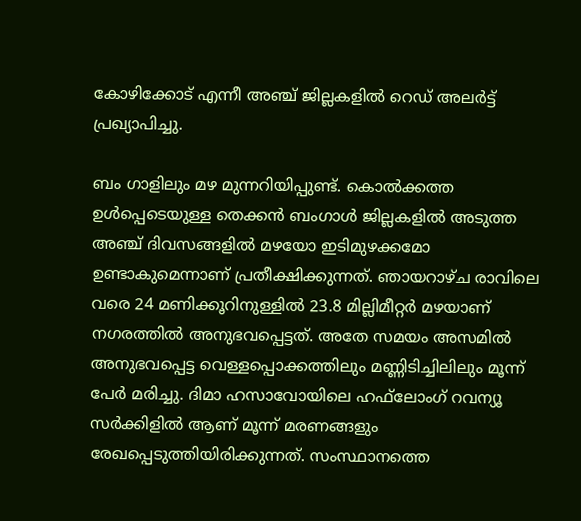കോഴിക്കോട് എന്നീ അഞ്ച് ജില്ലകളിൽ റെഡ് അലർട്ട് പ്രഖ്യാപിച്ചു.

ബം ഗാളിലും മഴ മുന്നറിയിപ്പുണ്ട്. കൊൽക്കത്ത ഉൾപ്പെടെയുള്ള തെക്കൻ ബംഗാൾ ജില്ലകളിൽ അടുത്ത അഞ്ച് ദിവസങ്ങളിൽ മഴയോ ഇടിമുഴക്കമോ ഉണ്ടാകുമെന്നാണ് പ്രതീക്ഷിക്കുന്നത്. ഞായറാഴ്ച രാവിലെ വരെ 24 മണിക്കൂറിനുള്ളിൽ 23.8 മില്ലിമീറ്റർ മഴയാണ് നഗരത്തിൽ അനുഭവപ്പെട്ടത്. അതേ സമയം അസമിൽ അനുഭവപ്പെട്ട വെള്ളപ്പൊക്കത്തിലും മണ്ണിടിച്ചിലിലും മൂന്ന് പേർ മരിച്ചു. ദിമാ ഹസാവോയിലെ ഹഫ്‌ലോംഗ് റവന്യൂ സർക്കിളിൽ ആണ് മൂന്ന് മരണങ്ങളും രേഖപ്പെടുത്തിയിരിക്കുന്നത്. സംസ്ഥാനത്തെ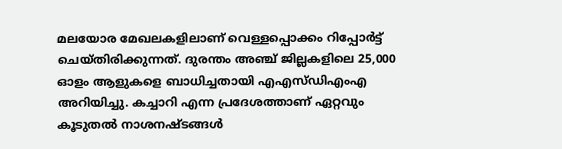മലയോര മേഖലകളിലാണ് വെള്ളപ്പൊക്കം റിപ്പോർട്ട് ചെയ്തിരിക്കുന്നത്. ദുരന്തം അഞ്ച് ജില്ലകളിലെ 25,000 ഓളം ആളുകളെ ബാധിച്ചതായി എഎസ്ഡിഎംഎ അറിയിച്ചു. കച്ചാറി എന്ന പ്രദേശത്താണ് ഏറ്റവും കൂടുതൽ‌ നാശനഷ്ടങ്ങൾ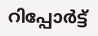റിപ്പോർട്ട്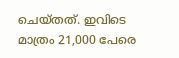ചെയ്തത്. ഇവിടെ മാത്രം 21,000 പേരെ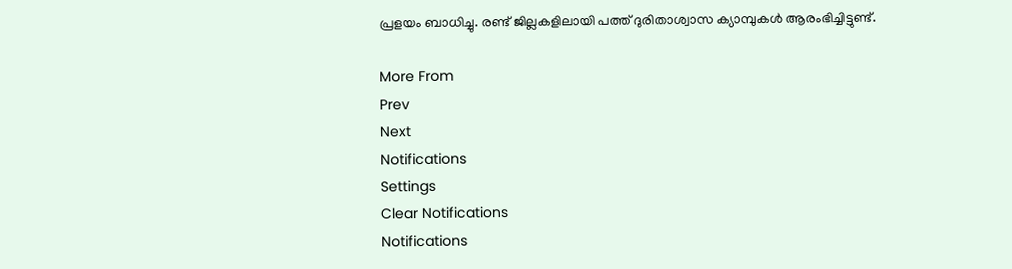പ്രളയം ബാധിച്ചു. രണ്ട് ജില്ലകളിലായി പത്ത് ദുരിതാശ്വാസ ക്യാമ്പുകൾ ആരംഭിച്ചിട്ടുണ്ട്.

More From
Prev
Next
Notifications
Settings
Clear Notifications
Notifications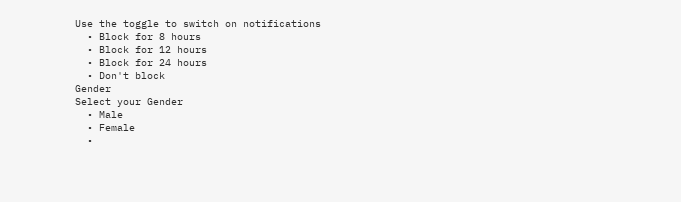Use the toggle to switch on notifications
  • Block for 8 hours
  • Block for 12 hours
  • Block for 24 hours
  • Don't block
Gender
Select your Gender
  • Male
  • Female
  •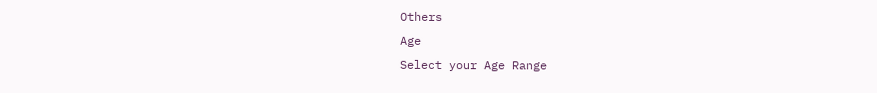Others
Age
Select your Age Range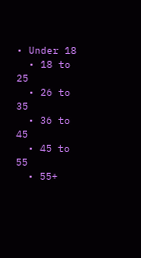• Under 18
  • 18 to 25
  • 26 to 35
  • 36 to 45
  • 45 to 55
  • 55+